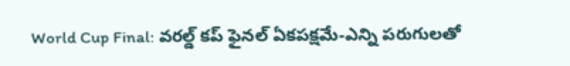World Cup Final: వరల్డ్ కప్ ఫైనల్ ఏకపక్షమే-ఎన్ని పరుగులతో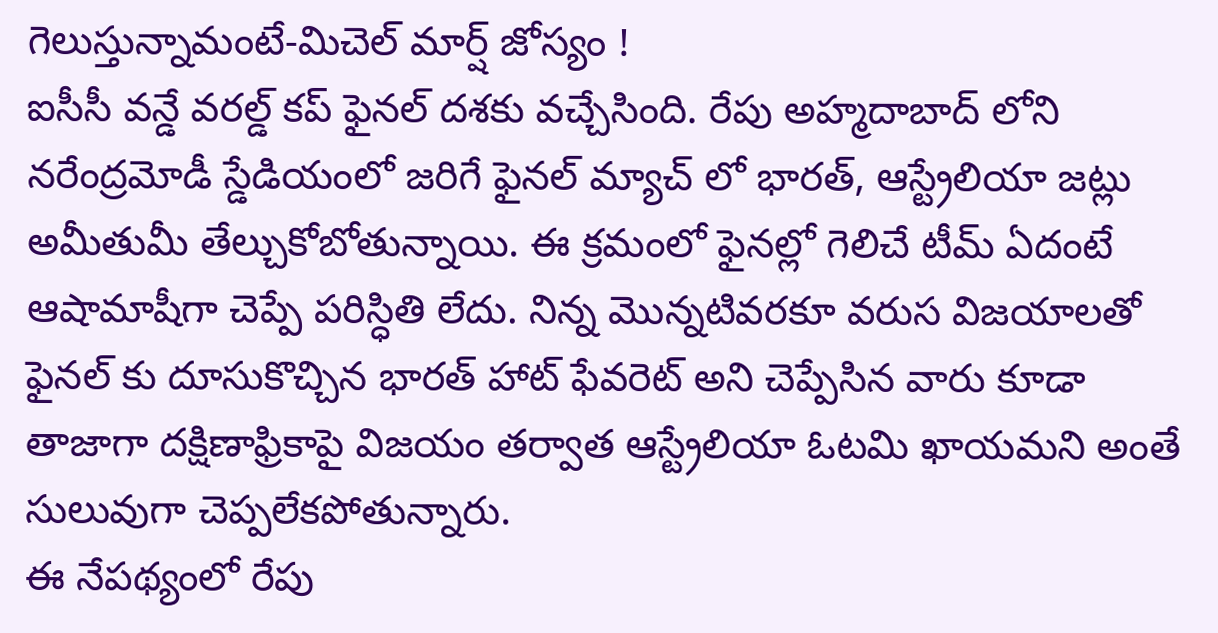గెలుస్తున్నామంటే-మిచెల్ మార్ష్ జోస్యం !
ఐసీసీ వన్డే వరల్డ్ కప్ ఫైనల్ దశకు వచ్చేసింది. రేపు అహ్మదాబాద్ లోని నరేంద్రమోడీ స్డేడియంలో జరిగే ఫైనల్ మ్యాచ్ లో భారత్, ఆస్ట్రేలియా జట్లు అమీతుమీ తేల్చుకోబోతున్నాయి. ఈ క్రమంలో ఫైనల్లో గెలిచే టీమ్ ఏదంటే ఆషామాషీగా చెప్పే పరిస్ధితి లేదు. నిన్న మొన్నటివరకూ వరుస విజయాలతో ఫైనల్ కు దూసుకొచ్చిన భారత్ హాట్ ఫేవరెట్ అని చెప్పేసిన వారు కూడా తాజాగా దక్షిణాఫ్రికాపై విజయం తర్వాత ఆస్ట్రేలియా ఓటమి ఖాయమని అంతే సులువుగా చెప్పలేకపోతున్నారు.
ఈ నేపథ్యంలో రేపు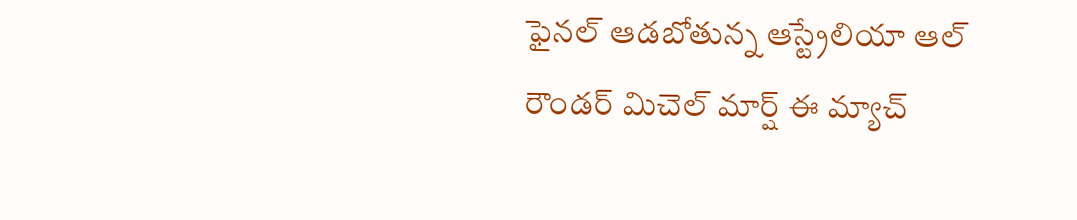ఫైనల్ ఆడబోతున్న ఆస్ట్రేలియా ఆల్ రౌండర్ మిచెల్ మార్ష్ ఈ మ్యాచ్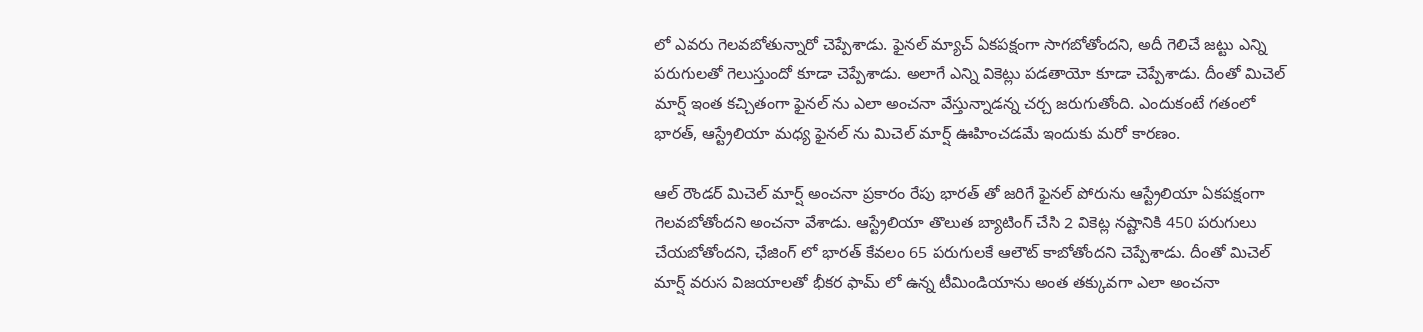లో ఎవరు గెలవబోతున్నారో చెప్పేశాడు. ఫైనల్ మ్యాచ్ ఏకపక్షంగా సాగబోతోందని, అదీ గెలిచే జట్టు ఎన్ని పరుగులతో గెలుస్తుందో కూడా చెప్పేశాడు. అలాగే ఎన్ని వికెట్లు పడతాయో కూడా చెప్పేశాడు. దీంతో మిచెల్ మార్ష్ ఇంత కచ్చితంగా ఫైనల్ ను ఎలా అంచనా వేస్తున్నాడన్న చర్చ జరుగుతోంది. ఎందుకంటే గతంలో భారత్, ఆస్ట్రేలియా మధ్య ఫైనల్ ను మిచెల్ మార్ష్ ఊహించడమే ఇందుకు మరో కారణం.

ఆల్ రౌండర్ మిచెల్ మార్ష్ అంచనా ప్రకారం రేపు భారత్ తో జరిగే ఫైనల్ పోరును ఆస్ట్రేలియా ఏకపక్షంగా గెలవబోతోందని అంచనా వేశాడు. ఆస్ట్రేలియా తొలుత బ్యాటింగ్ చేసి 2 వికెట్ల నష్టానికి 450 పరుగులు చేయబోతోందని, ఛేజింగ్ లో భారత్ కేవలం 65 పరుగులకే ఆలౌట్ కాబోతోందని చెప్పేశాడు. దీంతో మిచెల్ మార్ష్ వరుస విజయాలతో భీకర ఫామ్ లో ఉన్న టీమిండియాను అంత తక్కువగా ఎలా అంచనా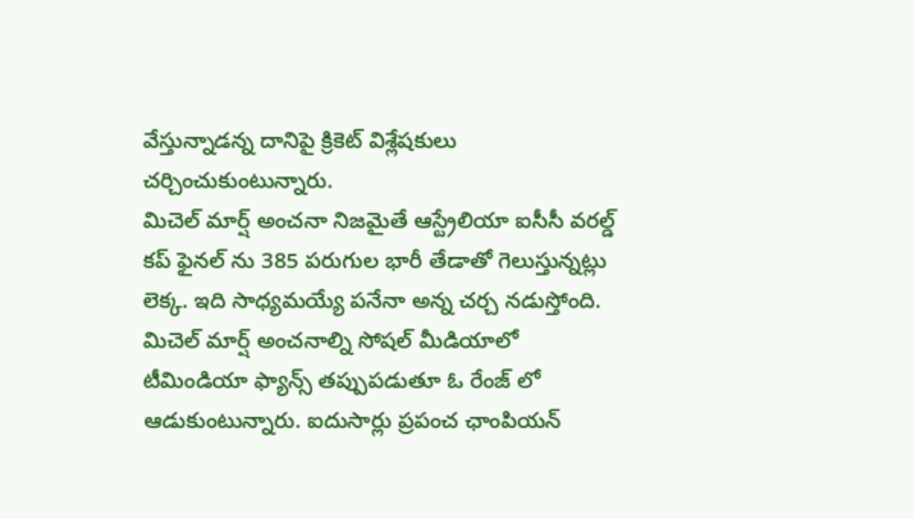వేస్తున్నాడన్న దానిపై క్రికెట్ విశ్లేషకులు చర్చించుకుంటున్నారు.
మిచెల్ మార్ష్ అంచనా నిజమైతే ఆస్ట్రేలియా ఐసీసీ వరల్డ్ కప్ ఫైనల్ ను 385 పరుగుల భారీ తేడాతో గెలుస్తున్నట్లు లెక్క. ఇది సాధ్యమయ్యే పనేనా అన్న చర్చ నడుస్తోంది. మిచెల్ మార్ష్ అంచనాల్ని సోషల్ మీడియాలో టీమిండియా ఫ్యాన్స్ తప్పుపడుతూ ఓ రేంజ్ లో ఆడుకుంటున్నారు. ఐదుసార్లు ప్రపంచ ఛాంపియన్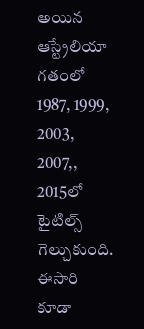అయిన ఆస్ట్రేలియా గతంలో 1987, 1999, 2003, 2007,, 2015లో టైటిల్స్ గెల్చుకుంది. ఈసారి కూడా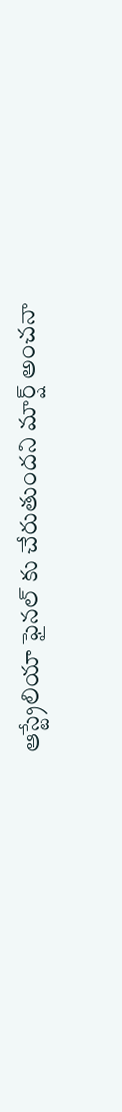ఆస్ట్రేలియా ఫైనల్ కు చేరుతుందని మార్ష్ అంచనా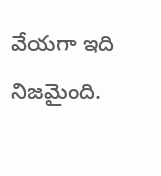వేయగా ఇది నిజమైంది.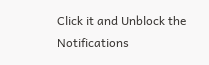Click it and Unblock the Notifications